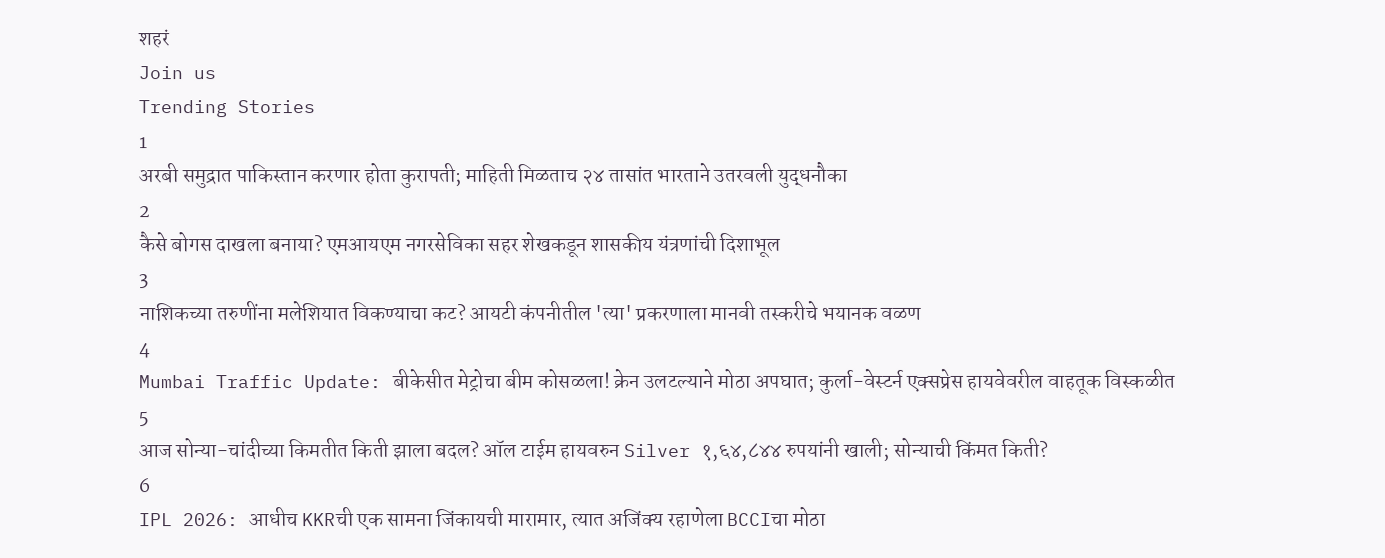शहरं
Join us
Trending Stories
1
अरबी समुद्रात पाकिस्तान करणार होता कुरापती; माहिती मिळताच २४ तासांत भारताने उतरवली युद्धनौका
2
कैसे बोगस दाखला बनाया? एमआयएम नगरसेविका सहर शेखकडून शासकीय यंत्रणांची दिशाभूल
3
नाशिकच्या तरुणींना मलेशियात विकण्याचा कट? आयटी कंपनीतील 'त्या' प्रकरणाला मानवी तस्करीचे भयानक वळण
4
Mumbai Traffic Update: बीकेसीत मेट्रोचा बीम कोसळला! क्रेन उलटल्याने मोठा अपघात; कुर्ला-वेस्टर्न एक्सप्रेस हायवेवरील वाहतूक विस्कळीत
5
आज सोन्या-चांदीच्या किमतीत किती झाला बदल? ऑल टाईम हायवरुन Silver १,६४,८४४ रुपयांनी खाली; सोन्याची किंमत किती?
6
IPL 2026: आधीच KKRची एक सामना जिंकायची मारामार, त्यात अजिंक्य रहाणेला BCCIचा मोठा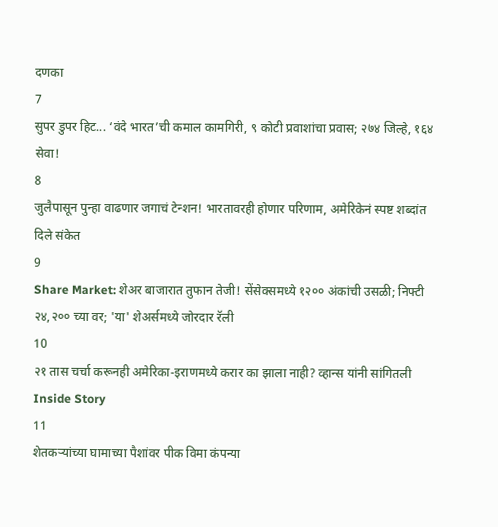दणका
7
सुपर डुपर हिट... ‘वंदे भारत’ची कमाल कामगिरी, ९ कोटी प्रवाशांचा प्रवास; २७४ जिल्हे, १६४ सेवा!
8
जुलैपासून पुन्हा वाढणार जगाचं टेन्शन! भारतावरही होणार परिणाम, अमेरिकेनं स्पष्ट शब्दांत दिले संकेत
9
Share Market: शेअर बाजारात तुफान तेजी! सेंसेक्समध्ये १२०० अंकांची उसळी; निफ्टी २४,२०० च्या वर; 'या' शेअर्समध्ये जोरदार रॅली
10
२१ तास चर्चा करूनही अमेरिका-इराणमध्ये करार का झाला नाही? व्हान्स यांनी सांगितली Inside Story
11
शेतकऱ्यांच्या घामाच्या पैशांवर पीक विमा कंपन्या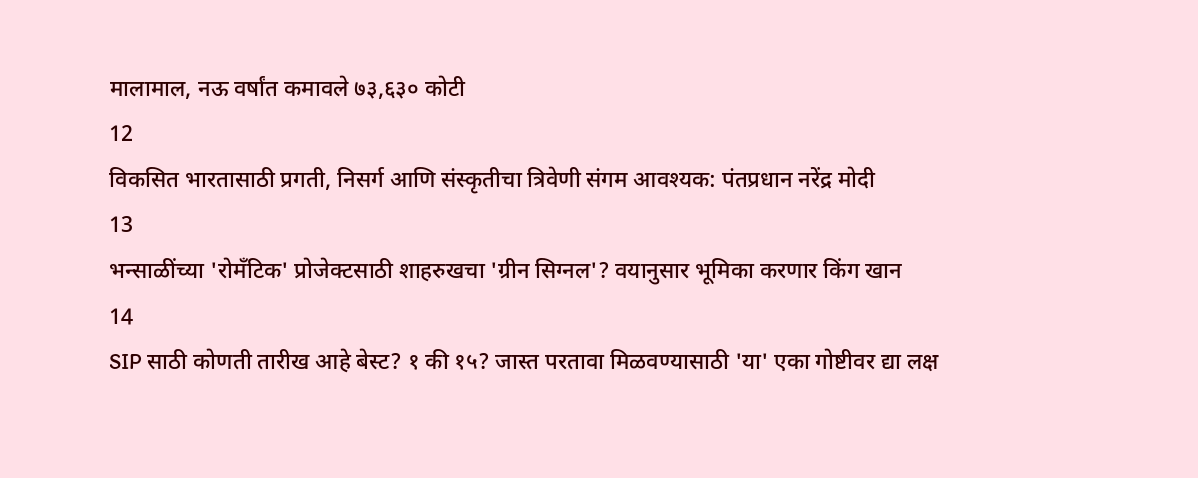मालामाल, नऊ वर्षांत कमावले ७३,६३० कोटी
12
विकसित भारतासाठी प्रगती, निसर्ग आणि संस्कृतीचा त्रिवेणी संगम आवश्यक: पंतप्रधान नरेंद्र मोदी
13
भन्साळींच्या 'रोमँटिक' प्रोजेक्टसाठी शाहरुखचा 'ग्रीन सिग्नल'? वयानुसार भूमिका करणार किंग खान
14
SIP साठी कोणती तारीख आहे बेस्ट? १ की १५? जास्त परतावा मिळवण्यासाठी 'या' एका गोष्टीवर द्या लक्ष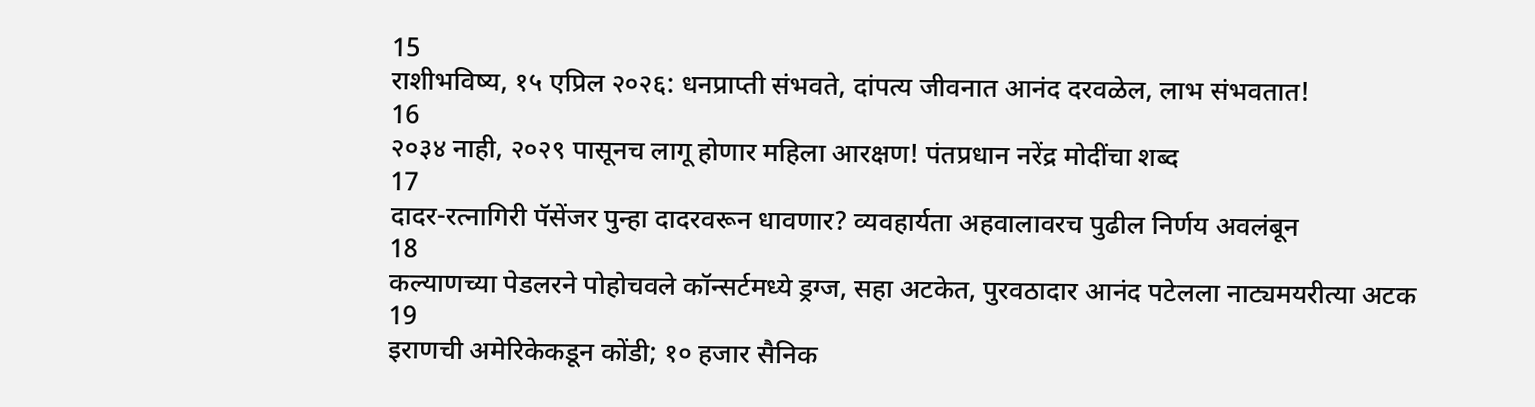15
राशीभविष्य, १५ एप्रिल २०२६: धनप्राप्ती संभवते, दांपत्य जीवनात आनंद दरवळेल, लाभ संभवतात!
16
२०३४ नाही, २०२९ पासूनच लागू होणार महिला आरक्षण! पंतप्रधान नरेंद्र मोदींचा शब्द
17
दादर-रत्नागिरी पॅसेंजर पुन्हा दादरवरून धावणार? व्यवहार्यता अहवालावरच पुढील निर्णय अवलंबून
18
कल्याणच्या पेडलरने पोहोचवले कॉन्सर्टमध्ये ड्रग्ज, सहा अटकेत, पुरवठादार आनंद पटेलला नाट्यमयरीत्या अटक
19
इराणची अमेरिकेकडून कोंडी; १० हजार सैनिक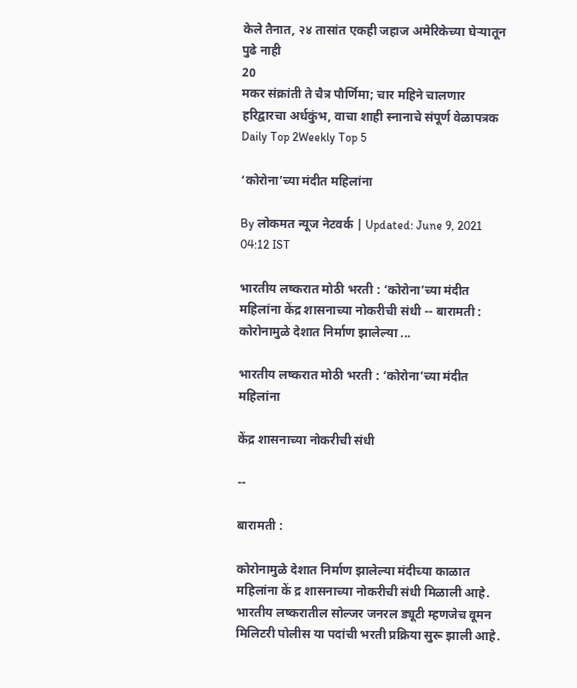केले तैनात, २४ तासांत एकही जहाज अमेरिकेच्या घेऱ्यातून पुढे नाही
20
मकर संक्रांती ते चैत्र पौर्णिमा; चार महिने चालणार हरिद्वारचा अर्धकुंभ, वाचा शाही स्नानाचे संपूर्ण वेळापत्रक
Daily Top 2Weekly Top 5

‘कोरोना’च्या मंदीत महिलांना

By लोकमत न्यूज नेटवर्क | Updated: June 9, 2021 04:12 IST

भारतीय लष्करात मोठी भरती : ‘कोरोना’च्या मंदीत महिलांना केंद्र शासनाच्या नोकरीची संधी -- बारामती : कोरोनामुळे देशात निर्माण झालेल्या ...

भारतीय लष्करात मोठी भरती : ‘कोरोना’च्या मंदीत महिलांना

केंद्र शासनाच्या नोकरीची संधी

--

बारामती :

कोरोनामुळे देशात निर्माण झालेल्या मंदीच्या काळात महिलांना कें द्र शासनाच्या नोकरीची संधी मिळाली आहे. भारतीय लष्करातील सोल्जर जनरल ड्यूटी म्हणजेच वूमन मिलिटरी पोलीस या पदांची भरती प्रक्रिया सुरू झाली आहे.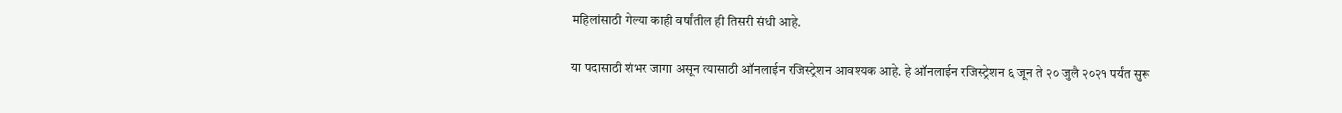महिलांसाठी गेल्या काही वर्षांतील ही तिसरी संधी आहे.

या पदासाठी शंभर जागा असून त्यासाठी ऑनलाईन रजिस्ट्रेशन आवश्यक आहे. हे ऑनलाईन रजिस्ट्रेशन ६ जून ते २० जुलै २०२१ पर्यंत सुरू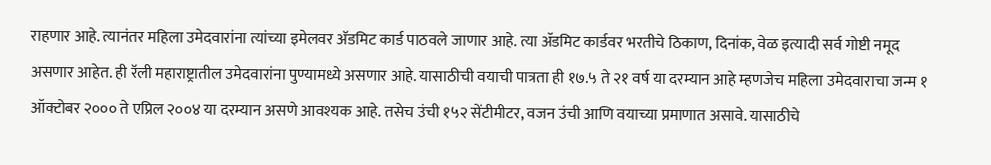राहणार आहे. त्यानंतर महिला उमेदवारांना त्यांच्या इमेलवर अ‍ॅडमिट कार्ड पाठवले जाणार आहे. त्या ॲडमिट कार्डवर भरतीचे ठिकाण, दिनांक, वेळ इत्यादी सर्व गोष्टी नमूद असणार आहेत. ही रॅली महाराष्ट्रातील उमेदवारांना पुण्यामध्ये असणार आहे. यासाठीची वयाची पात्रता ही १७.५ ते २१ वर्ष या दरम्यान आहे म्हणजेच महिला उमेदवाराचा जन्म १ ऑक्टोबर २००० ते एप्रिल २००४ या दरम्यान असणे आवश्यक आहे. तसेच उंची १५२ सेंटीमीटर, वजन उंची आणि वयाच्या प्रमाणात असावे. यासाठीचे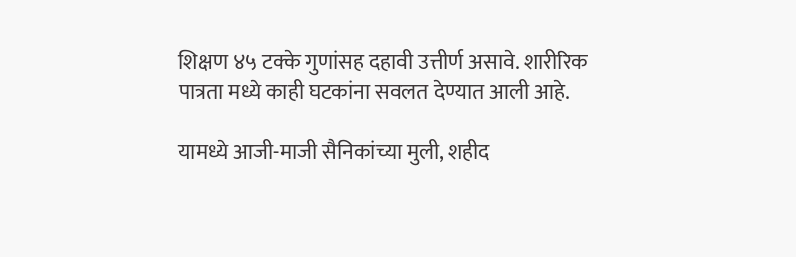शिक्षण ४५ टक्के गुणांसह दहावी उत्तीर्ण असावे. शारीरिक पात्रता मध्ये काही घटकांना सवलत देण्यात आली आहे.

यामध्ये आजी-माजी सैनिकांच्या मुली, शहीद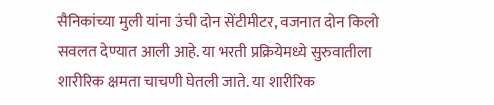सैनिकांच्या मुली यांना उंची दोन सेंटीमीटर, वजनात दोन किलो सवलत देण्यात आली आहे. या भरती प्रक्रियेमध्ये सुरुवातीला शारीरिक क्षमता चाचणी घेतली जाते. या शारीरिक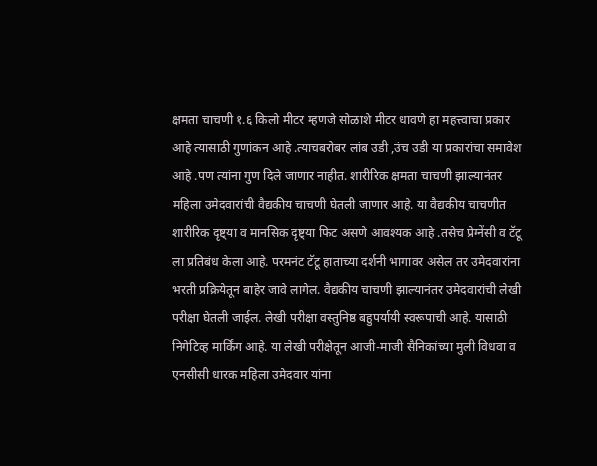क्षमता चाचणी १.६ किलो मीटर म्हणजे सोळाशे मीटर धावणे हा महत्त्वाचा प्रकार आहे त्यासाठी गुणांकन आहे .त्याचबरोबर लांब उडी ,उंच उडी या प्रकारांचा समावेश आहे .पण त्यांना गुण दिले जाणार नाहीत. शारीरिक क्षमता चाचणी झाल्यानंतर महिला उमेदवारांची वैद्यकीय चाचणी घेतली जाणार आहे. या वैद्यकीय चाचणीत शारीरिक दृष्ट्या व मानसिक दृष्ट्या फिट असणे आवश्यक आहे .तसेच प्रेग्नेंसी व टॅटू ला प्रतिबंध केला आहे. परमनंट टॅटू हाताच्या दर्शनी भागावर असेल तर उमेदवारांना भरती प्रक्रियेतून बाहेर जावे लागेल. वैद्यकीय चाचणी झाल्यानंतर उमेदवारांची लेखी परीक्षा घेतली जाईल. लेखी परीक्षा वस्तुनिष्ठ बहुपर्यायी स्वरूपाची आहे. यासाठी निगेटिव्ह मार्किंग आहे. या लेखी परीक्षेतून आजी-माजी सैनिकांच्या मुली विधवा व एनसीसी धारक महिला उमेदवार यांना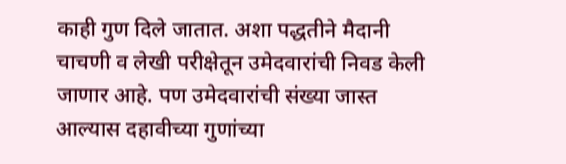काही गुण दिले जातात. अशा पद्धतीने मैदानी चाचणी व लेखी परीक्षेतून उमेदवारांची निवड केली जाणार आहे. पण उमेदवारांची संख्या जास्त आल्यास दहावीच्या गुणांच्या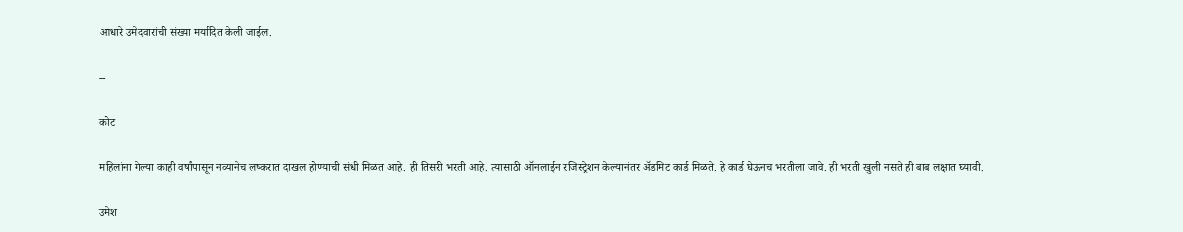आधारे उमेदवारांची संख्या मर्यादित केली जाईल.

--

कोट

महिलांना गेल्या काही वर्षांपासून नव्यानेच लष्करात दाखल होण्याची संधी मिळत आहे. ही तिसरी भरती आहे. त्यासाठी ऑनलाईन रजिस्ट्रेशन केल्यानंतर अ‍ॅडमिट कार्ड मिळते. हे कार्ड घेऊनच भरतीला जावे. ही भरती खुली नसते ही बाब लक्षात घ्यावी.

उमेश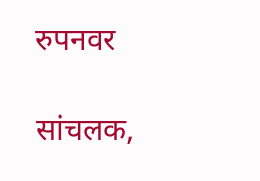रुपनवर

सांचलक,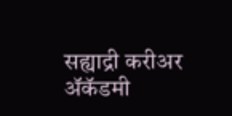सह्याद्री करीअर अ‍ॅकॅडमी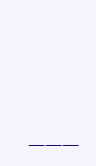———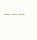———